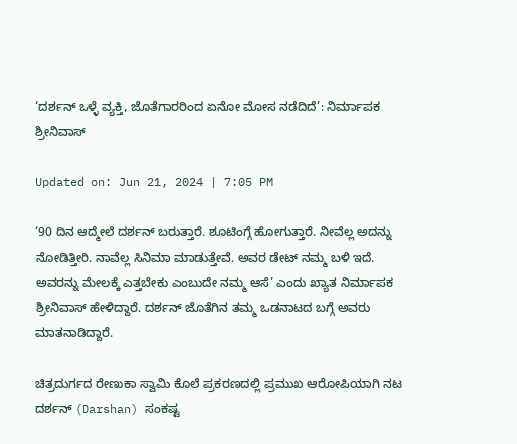‘ದರ್ಶನ್ ಒಳ್ಳೆ ವ್ಯಕ್ತಿ, ಜೊತೆಗಾರರಿಂದ ಏನೋ ಮೋಸ ನಡೆದಿದೆ’: ನಿರ್ಮಾಪಕ ಶ್ರೀನಿವಾಸ್

Updated on: Jun 21, 2024 | 7:05 PM

‘90 ದಿನ ಆದ್ಮೇಲೆ ದರ್ಶನ್ ಬರುತ್ತಾರೆ. ಶೂಟಿಂಗ್ಗೆ ಹೋಗುತ್ತಾರೆ. ನೀವೆಲ್ಲ ಅದನ್ನು ನೋಡಿತ್ತೀರಿ. ನಾವೆಲ್ಲ ಸಿನಿಮಾ ಮಾಡುತ್ತೇವೆ. ಅವರ ಡೇಟ್ ನಮ್ಮ ಬಳಿ ಇದೆ. ಅವರನ್ನು ಮೇಲಕ್ಕೆ ಎತ್ತಬೇಕು ಎಂಬುದೇ ನಮ್ಮ ಆಸೆ’ ಎಂದು ಖ್ಯಾತ ನಿರ್ಮಾಪಕ ಶ್ರೀನಿವಾಸ್ ಹೇಳಿದ್ದಾರೆ. ದರ್ಶನ್ ಜೊತೆಗಿನ ತಮ್ಮ ಒಡನಾಟದ ಬಗ್ಗೆ ಅವರು ಮಾತನಾಡಿದ್ದಾರೆ.

ಚಿತ್ರದುರ್ಗದ ರೇಣುಕಾ ಸ್ವಾಮಿ ಕೊಲೆ ಪ್ರಕರಣದಲ್ಲಿ ಪ್ರಮುಖ ಆರೋಪಿಯಾಗಿ ನಟ ದರ್ಶನ್ (Darshan) ಸಂಕಷ್ಟ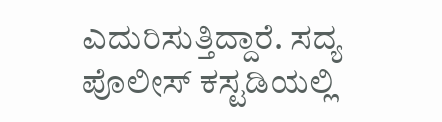ಎದುರಿಸುತ್ತಿದ್ದಾರೆ. ಸದ್ಯ ಪೊಲೀಸ್ ಕಸ್ಟಡಿಯಲ್ಲಿ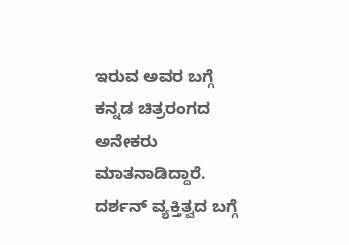ಇರುವ ಅವರ ಬಗ್ಗೆ ಕನ್ನಡ ಚಿತ್ರರಂಗದ ಅನೇಕರು ಮಾತನಾಡಿದ್ದಾರೆ. ದರ್ಶನ್ ವ್ಯಕ್ತಿತ್ವದ ಬಗ್ಗೆ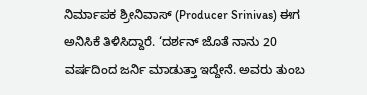ನಿರ್ಮಾಪಕ ಶ್ರೀನಿವಾಸ್ (Producer Srinivas) ಈಗ ಅನಿಸಿಕೆ ತಿಳಿಸಿದ್ದಾರೆ. ‘ದರ್ಶನ್ ಜೊತೆ ನಾನು 20 ವರ್ಷದಿಂದ ಜರ್ನಿ ಮಾಡುತ್ತಾ ಇದ್ದೇನೆ. ಅವರು ತುಂಬ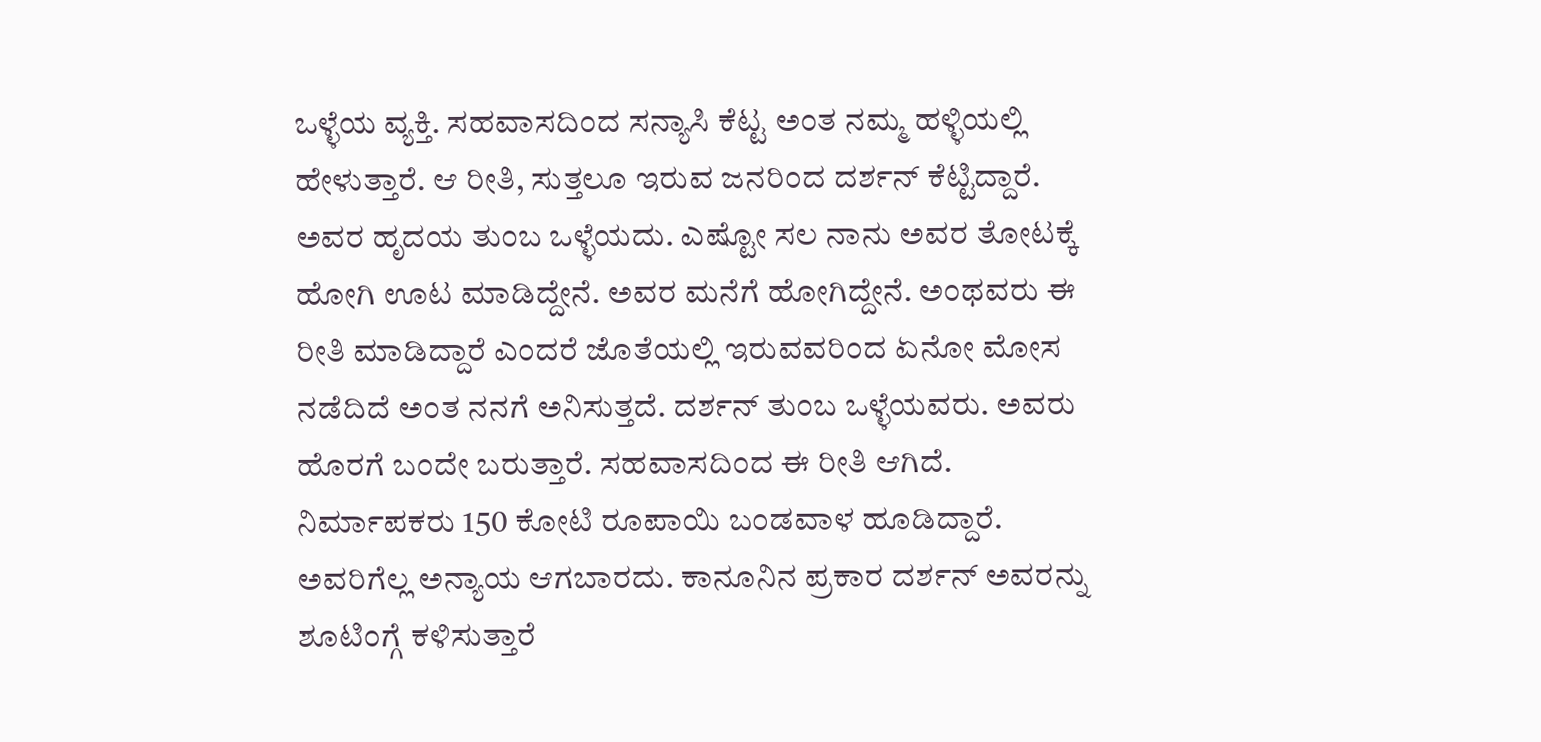ಒಳ್ಳೆಯ ವ್ಯಕ್ತಿ. ಸಹವಾಸದಿಂದ ಸನ್ಯಾಸಿ ಕೆಟ್ಟ ಅಂತ ನಮ್ಮ ಹಳ್ಳಿಯಲ್ಲಿ ಹೇಳುತ್ತಾರೆ. ಆ ರೀತಿ, ಸುತ್ತಲೂ ಇರುವ ಜನರಿಂದ ದರ್ಶನ್ ಕೆಟ್ಟಿದ್ದಾರೆ. ಅವರ ಹೃದಯ ತುಂಬ ಒಳ್ಳೆಯದು. ಎಷ್ಟೋ ಸಲ ನಾನು ಅವರ ತೋಟಕ್ಕೆ ಹೋಗಿ ಊಟ ಮಾಡಿದ್ದೇನೆ. ಅವರ ಮನೆಗೆ ಹೋಗಿದ್ದೇನೆ. ಅಂಥವರು ಈ ರೀತಿ ಮಾಡಿದ್ದಾರೆ ಎಂದರೆ ಜೊತೆಯಲ್ಲಿ ಇರುವವರಿಂದ ಏನೋ ಮೋಸ ನಡೆದಿದೆ ಅಂತ ನನಗೆ ಅನಿಸುತ್ತದೆ. ದರ್ಶನ್ ತುಂಬ ಒಳ್ಳೆಯವರು. ಅವರು ಹೊರಗೆ ಬಂದೇ ಬರುತ್ತಾರೆ. ಸಹವಾಸದಿಂದ ಈ ರೀತಿ ಆಗಿದೆ. ನಿರ್ಮಾಪಕರು 150 ಕೋಟಿ ರೂಪಾಯಿ ಬಂಡವಾಳ ಹೂಡಿದ್ದಾರೆ. ಅವರಿಗೆಲ್ಲ ಅನ್ಯಾಯ ಆಗಬಾರದು. ಕಾನೂನಿನ ಪ್ರಕಾರ ದರ್ಶನ್ ಅವರನ್ನು ಶೂಟಿಂಗ್ಗೆ ಕಳಿಸುತ್ತಾರೆ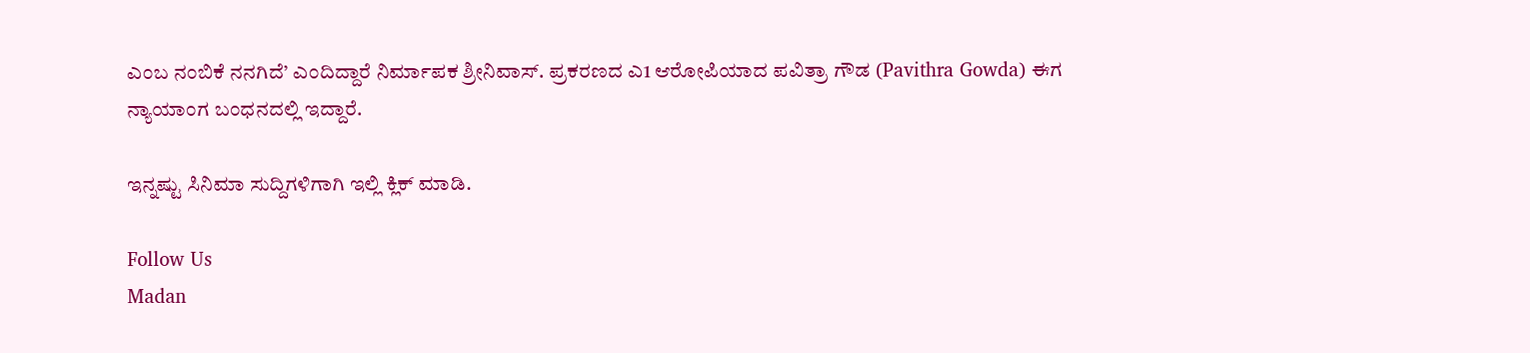ಎಂಬ ನಂಬಿಕೆ ನನಗಿದೆ’ ಎಂದಿದ್ದಾರೆ ನಿರ್ಮಾಪಕ ಶ್ರೀನಿವಾಸ್. ಪ್ರಕರಣದ ಎ1 ಆರೋಪಿಯಾದ ಪವಿತ್ರಾ ಗೌಡ (Pavithra Gowda) ಈಗ ನ್ಯಾಯಾಂಗ ಬಂಧನದಲ್ಲಿ ಇದ್ದಾರೆ.

ಇನ್ನಷ್ಟು ಸಿನಿಮಾ ಸುದ್ದಿಗಳಿಗಾಗಿ ಇಲ್ಲಿ ಕ್ಲಿಕ್ ಮಾಡಿ.

Follow Us
Madan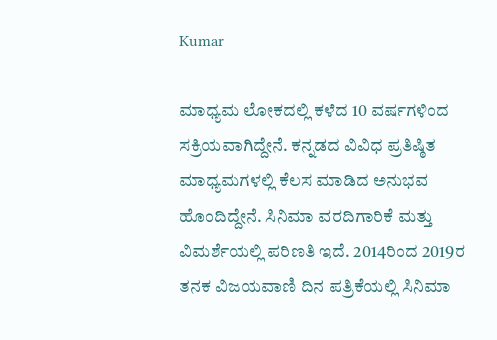Kumar

ಮಾಧ್ಯಮ ಲೋಕದಲ್ಲಿ ಕಳೆದ 10 ವರ್ಷಗಳಿಂದ ಸಕ್ರಿಯವಾಗಿದ್ದೇನೆ. ಕನ್ನಡದ ವಿವಿಧ ಪ್ರತಿಷ್ಠಿತ ಮಾಧ್ಯಮಗಳಲ್ಲಿ ಕೆಲಸ ಮಾಡಿದ ಅನುಭವ ಹೊಂದಿದ್ದೇನೆ. ಸಿನಿಮಾ ವರದಿಗಾರಿಕೆ ಮತ್ತು ವಿಮರ್ಶೆಯಲ್ಲಿ ಪರಿಣತಿ ಇದೆ. 2014ರಿಂದ 2019ರ ತನಕ ವಿಜಯವಾಣಿ ದಿನ ಪತ್ರಿಕೆಯಲ್ಲಿ ಸಿನಿಮಾ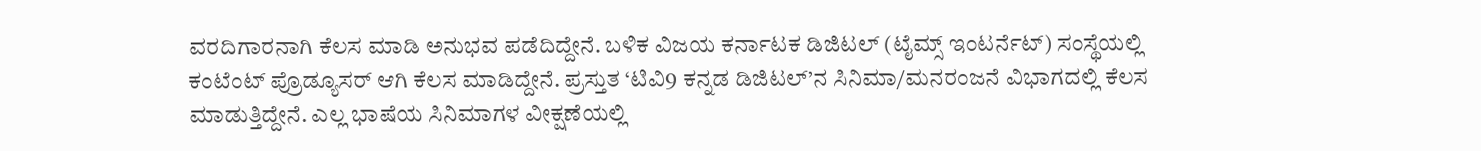ವರದಿಗಾರನಾಗಿ ಕೆಲಸ ಮಾಡಿ ಅನುಭವ ಪಡೆದಿದ್ದೇನೆ. ಬಳಿಕ ವಿಜಯ ಕರ್ನಾಟಕ ಡಿಜಿಟಲ್ (ಟೈಮ್ಸ್ ಇಂಟರ್ನೆಟ್) ಸಂಸ್ಥೆಯಲ್ಲಿ ಕಂಟೆಂಟ್ ಪ್ರೊಡ್ಯೂಸರ್ ಆಗಿ ಕೆಲಸ ಮಾಡಿದ್ದೇನೆ. ಪ್ರಸ್ತುತ ‘ಟಿವಿ9 ಕನ್ನಡ ಡಿಜಿಟಲ್’ನ ಸಿನಿಮಾ/ಮನರಂಜನೆ ವಿಭಾಗದಲ್ಲಿ ಕೆಲಸ ಮಾಡುತ್ತಿದ್ದೇನೆ. ಎಲ್ಲ ಭಾಷೆಯ ಸಿನಿಮಾಗಳ ವೀಕ್ಷಣೆಯಲ್ಲಿ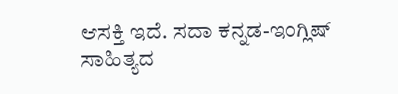ಆಸಕ್ತಿ ಇದೆ. ಸದಾ ಕನ್ನಡ-ಇಂಗ್ಲಿಷ್ ಸಾಹಿತ್ಯದ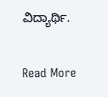ವಿದ್ಯಾರ್ಥಿ.

Read More